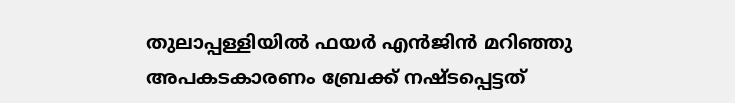തുലാപ്പള്ളിയിൽ ഫയർ എൻജിൻ മറിഞ്ഞു
അപകടകാരണം ബ്രേക്ക് നഷ്ടപ്പെട്ടത്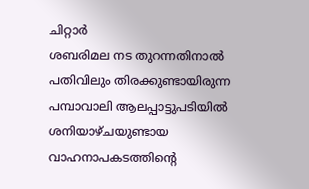ചിറ്റാർ
ശബരിമല നട തുറന്നതിനാൽ പതിവിലും തിരക്കുണ്ടായിരുന്ന പമ്പാവാലി ആലപ്പാട്ടുപടിയിൽ ശനിയാഴ്ചയുണ്ടായ വാഹനാപകടത്തിന്റെ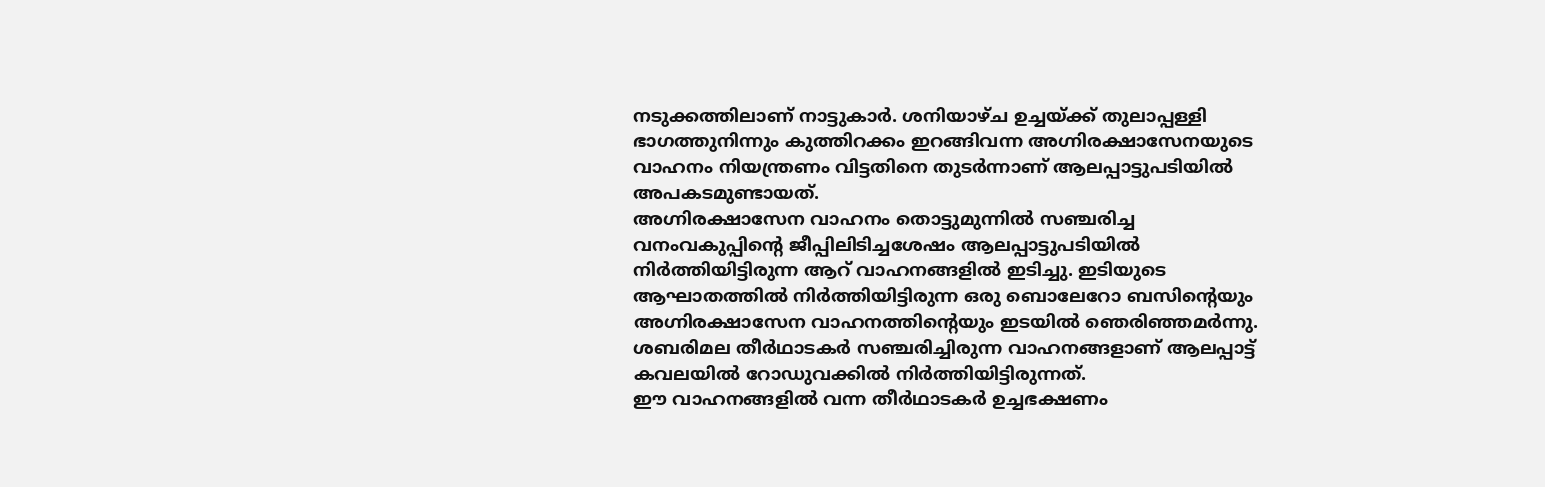നടുക്കത്തിലാണ് നാട്ടുകാർ. ശനിയാഴ്ച ഉച്ചയ്ക്ക് തുലാപ്പള്ളി ഭാഗത്തുനിന്നും കുത്തിറക്കം ഇറങ്ങിവന്ന അഗ്നിരക്ഷാസേനയുടെ വാഹനം നിയന്ത്രണം വിട്ടതിനെ തുടർന്നാണ് ആലപ്പാട്ടുപടിയിൽ അപകടമുണ്ടായത്.
അഗ്നിരക്ഷാസേന വാഹനം തൊട്ടുമുന്നിൽ സഞ്ചരിച്ച വനംവകുപ്പിന്റെ ജീപ്പിലിടിച്ചശേഷം ആലപ്പാട്ടുപടിയിൽ നിർത്തിയിട്ടിരുന്ന ആറ് വാഹനങ്ങളിൽ ഇടിച്ചു. ഇടിയുടെ ആഘാതത്തിൽ നിർത്തിയിട്ടിരുന്ന ഒരു ബൊലേറോ ബസിന്റെയും അഗ്നിരക്ഷാസേന വാഹനത്തിന്റെയും ഇടയിൽ ഞെരിഞ്ഞമർന്നു.
ശബരിമല തീർഥാടകർ സഞ്ചരിച്ചിരുന്ന വാഹനങ്ങളാണ് ആലപ്പാട്ട് കവലയിൽ റോഡുവക്കിൽ നിർത്തിയിട്ടിരുന്നത്.
ഈ വാഹനങ്ങളിൽ വന്ന തീർഥാടകർ ഉച്ചഭക്ഷണം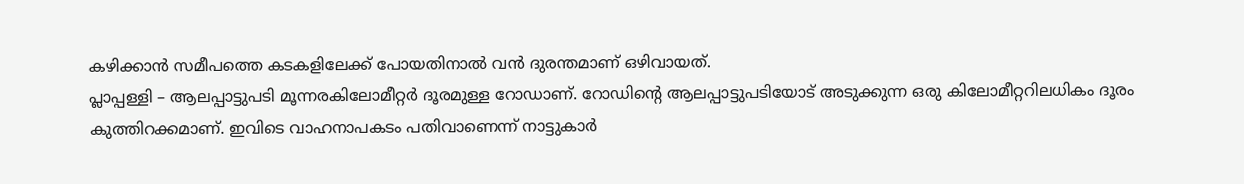കഴിക്കാൻ സമീപത്തെ കടകളിലേക്ക് പോയതിനാൽ വൻ ദുരന്തമാണ് ഒഴിവായത്.
പ്ലാപ്പള്ളി – ആലപ്പാട്ടുപടി മൂന്നരകിലോമീറ്റർ ദൂരമുള്ള റോഡാണ്. റോഡിന്റെ ആലപ്പാട്ടുപടിയോട് അടുക്കുന്ന ഒരു കിലോമീറ്ററിലധികം ദൂരം കുത്തിറക്കമാണ്. ഇവിടെ വാഹനാപകടം പതിവാണെന്ന് നാട്ടുകാർ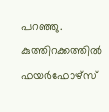പറഞ്ഞു.
കുത്തിറക്കത്തിൽ ഫയർഫോഴ്സ്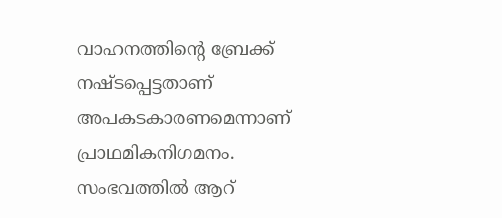വാഹനത്തിന്റെ ബ്രേക്ക് നഷ്ടപ്പെട്ടതാണ് അപകടകാരണമെന്നാണ് പ്രാഥമികനിഗമനം. സംഭവത്തിൽ ആറ്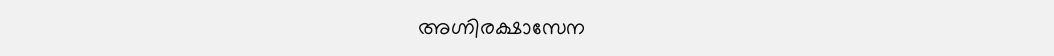അഗ്നിരക്ഷാസേന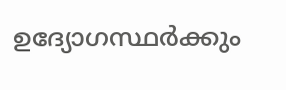ഉദ്യോഗസ്ഥർക്കും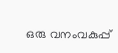ഒരു വനംവകുപ്പ്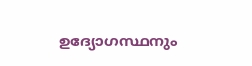ഉദ്യോഗസ്ഥനും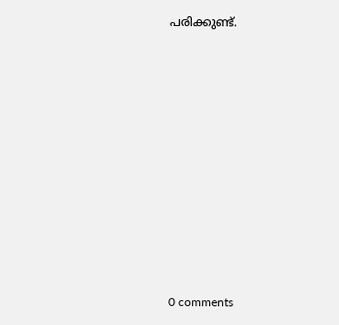പരിക്കുണ്ട്.











0 comments